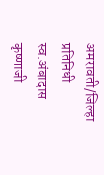अमरावती/जिल्हा प्रतिनिधी
स्व.अंबादास कृष्णाजी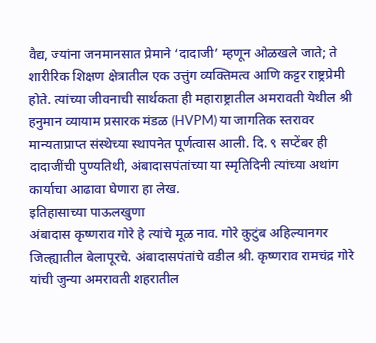वैद्य, ज्यांना जनमानसात प्रेमाने ‘दादाजी’ म्हणून ओळखले जाते; ते शारीरिक शिक्षण क्षेत्रातील एक उत्तुंग व्यक्तिमत्व आणि कट्टर राष्ट्रप्रेमी होते. त्यांच्या जीवनाची सार्थकता ही महाराष्ट्रातील अमरावती येथील श्री हनुमान व्यायाम प्रसारक मंडळ (HVPM) या जागतिक स्तरावर मान्यताप्राप्त संस्थेच्या स्थापनेत पूर्णत्वास आली. दि. ९ सप्टेंबर ही दादाजींची पुण्यतिथी, अंबादासपंतांच्या या स्मृतिदिनी त्यांच्या अथांग कार्याचा आढावा घेणारा हा लेख.
इतिहासाच्या पाऊलखुणा
अंबादास कृष्णराव गोरे हे त्यांचे मूळ नाव. गोरे कुटुंब अहिल्यानगर जिल्ह्यातील बेलापूरचे. अंबादासपंतांचे वडील श्री. कृष्णराव रामचंद्र गोरे यांची जुन्या अमरावती शहरातील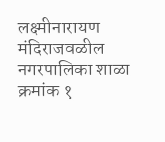लक्ष्मीनारायण मंदिराजवळील नगरपालिका शाळा क्रमांक १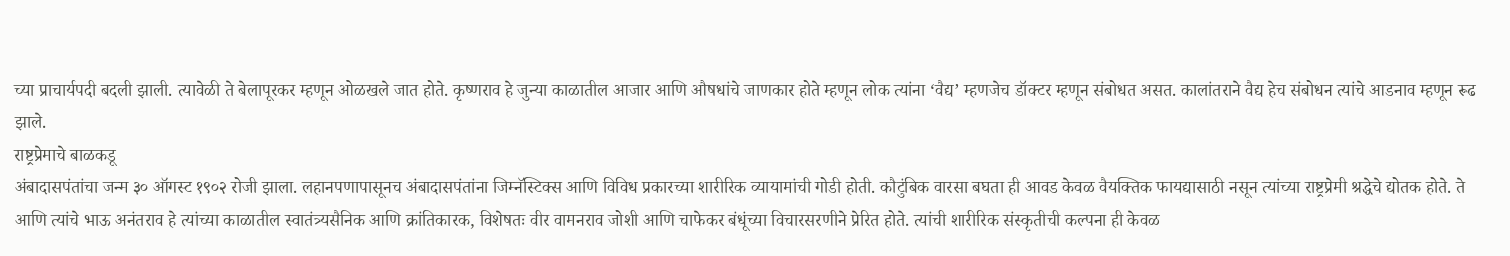च्या प्राचार्यपदी बदली झाली. त्यावेळी ते बेलापूरकर म्हणून ओळखले जात होते. कृष्णराव हे जुन्या काळातील आजार आणि औषधांचे जाणकार होते म्हणून लोक त्यांना ‘वैद्य’ म्हणजेच डॉक्टर म्हणून संबोधत असत. कालांतराने वैद्य हेच संबोधन त्यांचे आडनाव म्हणून रूढ झाले.
राष्ट्रप्रेमाचे बाळकडू
अंबादासपंतांचा जन्म ३० ऑगस्ट १९०२ रोजी झाला. लहानपणापासूनच अंबादासपंतांना जिम्नॅस्टिक्स आणि विविध प्रकारच्या शारीरिक व्यायामांची गोडी होती. कौटुंबिक वारसा बघता ही आवड केवळ वैयक्तिक फायद्यासाठी नसून त्यांच्या राष्ट्रप्रेमी श्रद्धेचे द्योतक होते. ते आणि त्यांचे भाऊ अनंतराव हे त्यांच्या काळातील स्वातंत्र्यसैनिक आणि क्रांतिकारक, विशेषतः वीर वामनराव जोशी आणि चाफेकर बंधूंच्या विचारसरणीने प्रेरित होते. त्यांची शारीरिक संस्कृतीची कल्पना ही केवळ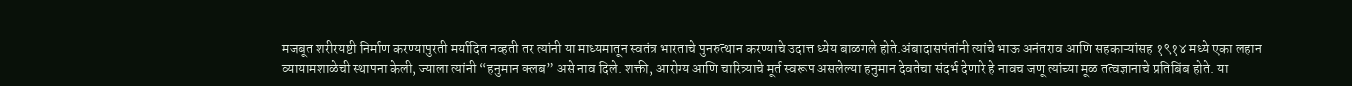मजबूत शरीरयष्टी निर्माण करण्यापुरती मर्यादित नव्हती तर त्यांनी या माध्यमातून स्वतंत्र भारताचे पुनरुत्थान करण्याचे उदात्त ध्येय बाळगले होते.अंबादासपंतांनी त्यांचे भाऊ अनंतराव आणि सहकाऱ्यांसह १९१४ मध्ये एका लहान व्यायामशाळेची स्थापना केली, ज्याला त्यांनी “हनुमान क्लब” असे नाव दिले. शक्ती, आरोग्य आणि चारित्र्याचे मूर्त स्वरूप असलेल्या हनुमान देवतेचा संदर्भ देणारे हे नावच जणू त्यांच्या मूळ तत्वज्ञानाचे प्रतिबिंब होते. या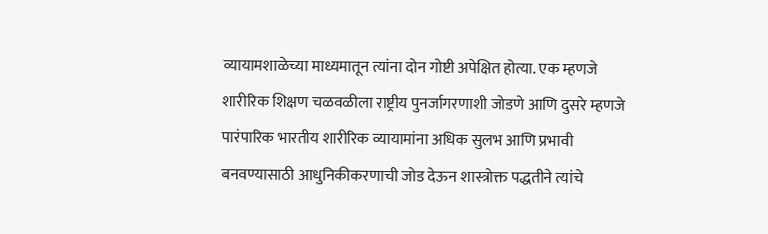व्यायामशाळेच्या माध्यमातून त्यांना दोन गोष्टी अपेक्षित होत्या. एक म्हणजे शारीरिक शिक्षण चळवळीला राष्ट्रीय पुनर्जागरणाशी जोडणे आणि दुसरे म्हणजे पारंपारिक भारतीय शारीरिक व्यायामांना अधिक सुलभ आणि प्रभावी बनवण्यासाठी आधुनिकीकरणाची जोड देऊन शास्त्रोक्त पद्धतीने त्यांचे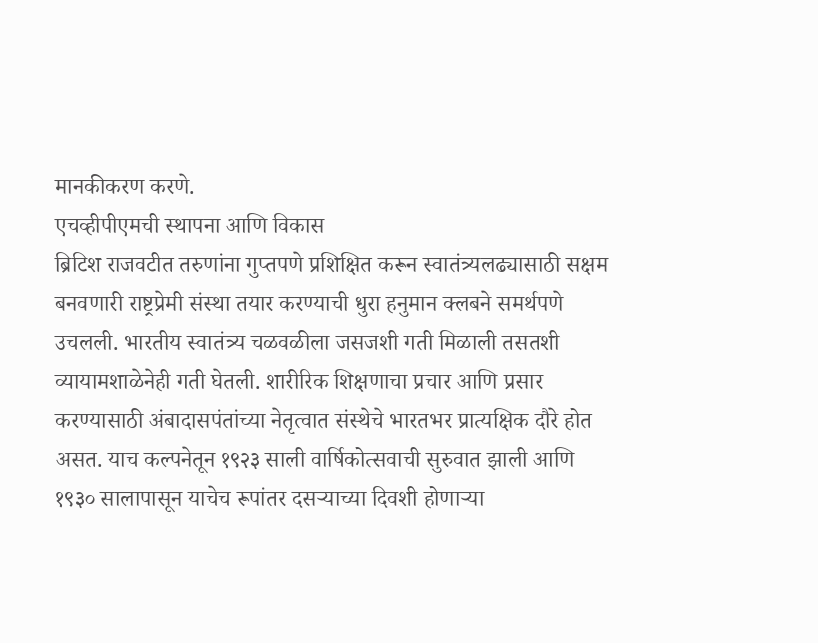मानकीकरण करणे.
एचव्हीपीएमची स्थापना आणि विकास
ब्रिटिश राजवटीत तरुणांना गुप्तपणे प्रशिक्षित करून स्वातंत्र्यलढ्यासाठी सक्षम बनवणारी राष्ट्रप्रेमी संस्था तयार करण्याची धुरा हनुमान क्लबने समर्थपणे उचलली. भारतीय स्वातंत्र्य चळवळीला जसजशी गती मिळाली तसतशी व्यायामशाळेनेही गती घेतली. शारीरिक शिक्षणाचा प्रचार आणि प्रसार करण्यासाठी अंबादासपंतांच्या नेतृत्वात संस्थेचे भारतभर प्रात्यक्षिक दौरे होत असत. याच कल्पनेतून १९२३ साली वार्षिकोत्सवाची सुरुवात झाली आणि १९३० सालापासून याचेच रूपांतर दसऱ्याच्या दिवशी होणाऱ्या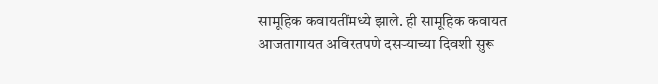सामूहिक कवायतींमध्ये झाले. ही सामूहिक कवायत आजतागायत अविरतपणे दसऱ्याच्या दिवशी सुरू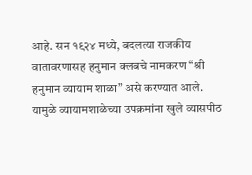आहे. सन १९२४ मध्ये, बदलत्या राजकीय वातावरणासह हनुमान क्लबचे नामकरण “श्री हनुमान व्यायाम शाळा” असे करण्यात आले. यामुळे व्यायामशाळेच्या उपक्रमांना खुले व्यासपीठ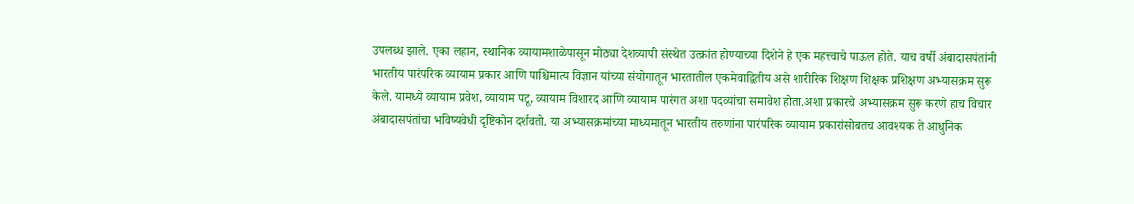उपलब्ध झाले. एका लहान, स्थानिक व्यायामशाळेपासून मोठ्या देशव्यापी संस्थेत उत्क्रांत होण्याच्या दिशेने हे एक महत्त्वाचे पाऊल होते. याच वर्षी अंबादासपंतांनी भारतीय पारंपरिक व्यायाम प्रकार आणि पाश्चिमात्य विज्ञान यांच्या संयोगातून भारतातील एकमेवाद्वितीय असे शारीरिक शिक्षण शिक्षक प्रशिक्षण अभ्यासक्रम सुरू केले. यामध्ये व्यायाम प्रवेश, व्यायाम पटू, व्यायाम विशारद आणि व्यायाम पारंगत अशा पदव्यांचा समावेश होता.अशा प्रकारचे अभ्यासक्रम सुरू करणे हाच विचार अंबादासपंतांचा भविष्यवेधी दृष्टिकोन दर्शवतो. या अभ्यासक्रमांच्या माध्यमातून भारतीय तरुणांना पारंपरिक व्यायाम प्रकारांसोबतच आवश्यक ते आधुनिक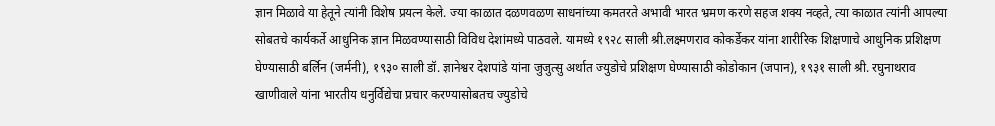ज्ञान मिळावे या हेतूने त्यांनी विशेष प्रयत्न केले. ज्या काळात दळणवळण साधनांच्या कमतरते अभावी भारत भ्रमण करणे सहज शक्य नव्हते, त्या काळात त्यांनी आपल्या सोबतचे कार्यकर्ते आधुनिक ज्ञान मिळवण्यासाठी विविध देशांमध्ये पाठवले. यामध्ये १९२८ साली श्री.लक्ष्मणराव कोकर्डेकर यांना शारीरिक शिक्षणाचे आधुनिक प्रशिक्षण घेण्यासाठी बर्लिन (जर्मनी), १९३० साली डॉ. ज्ञानेश्वर देशपांडे यांना जुजुत्सु अर्थात ज्युडोचे प्रशिक्षण घेण्यासाठी कोडोकान (जपान), १९३१ साली श्री. रघुनाथराव खाणीवाले यांना भारतीय धनुर्विद्येचा प्रचार करण्यासोबतच ज्युडोचे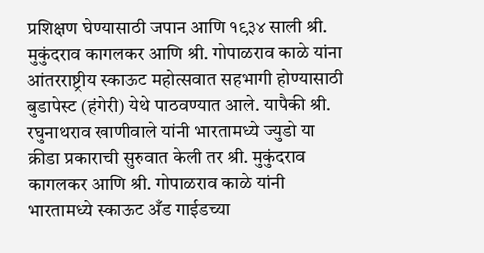प्रशिक्षण घेण्यासाठी जपान आणि १९३४ साली श्री. मुकुंदराव कागलकर आणि श्री. गोपाळराव काळे यांना आंतरराष्ट्रीय स्काऊट महोत्सवात सहभागी होण्यासाठी बुडापेस्ट (हंगेरी) येथे पाठवण्यात आले. यापैकी श्री. रघुनाथराव खाणीवाले यांनी भारतामध्ये ज्युडो या क्रीडा प्रकाराची सुरुवात केली तर श्री. मुकुंदराव कागलकर आणि श्री. गोपाळराव काळे यांनी भारतामध्ये स्काऊट अँड गाईडच्या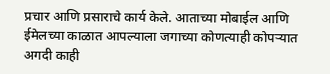प्रचार आणि प्रसाराचे कार्य केले. आताच्या मोबाईल आणि ईमेलच्या काळात आपल्याला जगाच्या कोणत्याही कोपऱ्यात अगदी काही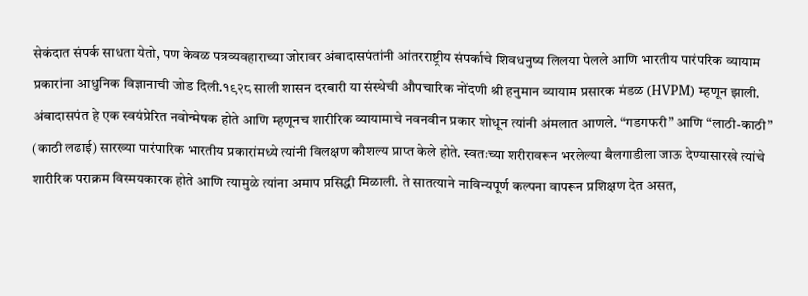सेकंदात संपर्क साधता येतो, पण केवळ पत्रव्यवहाराच्या जोरावर अंबादासपंतांनी आंतरराष्ट्रीय संपर्काचे शिवधनुष्य लिलया पेलले आणि भारतीय पारंपरिक व्यायाम प्रकारांना आधुनिक विज्ञानाची जोड दिली.१९२८ साली शासन दरबारी या संस्थेची औपचारिक नोंदणी श्री हनुमान व्यायाम प्रसारक मंडळ (HVPM) म्हणून झाली. अंबादासपंत हे एक स्वयंप्रेरित नवोन्मेषक होते आणि म्हणूनच शारीरिक व्यायामाचे नवनवीन प्रकार शोधून त्यांनी अंमलात आणले. “गडगफरी” आणि “लाठी-काठी” (काठी लढाई) सारख्या पारंपारिक भारतीय प्रकारांमध्ये त्यांनी विलक्षण कौशल्य प्राप्त केले होते. स्वतःच्या शरीरावरून भरलेल्या बैलगाडीला जाऊ देण्यासारखे त्यांचे शारीरिक पराक्रम विस्मयकारक होते आणि त्यामुळे त्यांना अमाप प्रसिद्धी मिळाली. ते सातत्याने नाविन्यपूर्ण कल्पना वापरून प्रशिक्षण देत असत,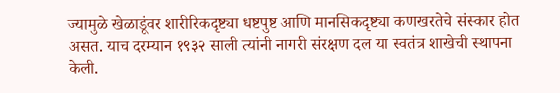ज्यामुळे खेळाडूंवर शारीरिकदृष्ट्या धष्टपुष्ट आणि मानसिकदृष्ट्या कणखरतेचे संस्कार होत असत. याच दरम्यान १९३२ साली त्यांनी नागरी संरक्षण दल या स्वतंत्र शाखेची स्थापना केली.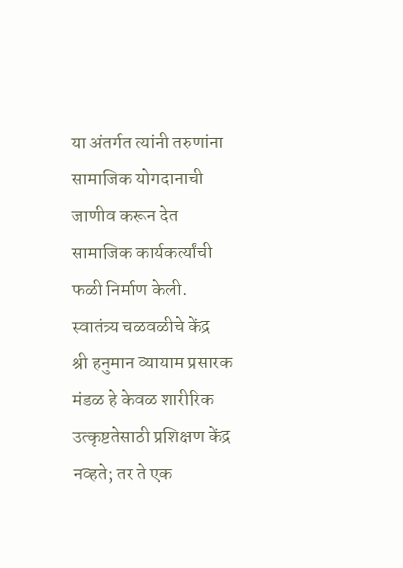या अंतर्गत त्यांनी तरुणांना सामाजिक योगदानाची जाणीव करून देत सामाजिक कार्यकर्त्यांची फळी निर्माण केली.
स्वातंत्र्य चळवळीचे केंद्र
श्री हनुमान व्यायाम प्रसारक मंडळ हे केवळ शारीरिक उत्कृष्टतेसाठी प्रशिक्षण केंद्र नव्हते; तर ते एक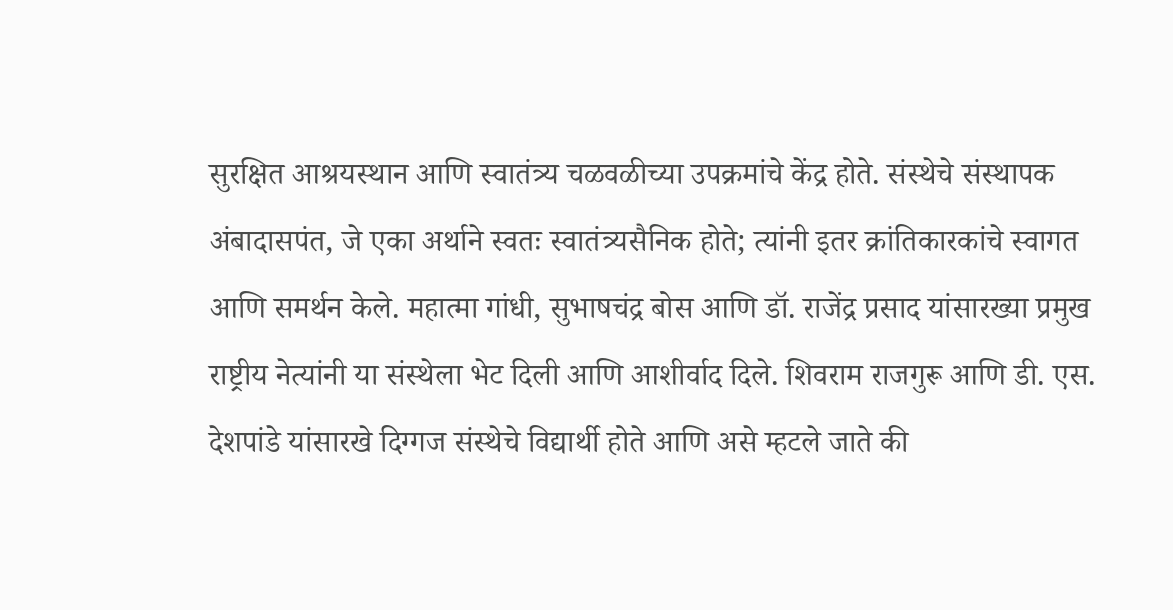सुरक्षित आश्रयस्थान आणि स्वातंत्र्य चळवळीच्या उपक्रमांचे केंद्र होते. संस्थेचे संस्थापक अंबादासपंत, जे एका अर्थाने स्वतः स्वातंत्र्यसैनिक होते; त्यांनी इतर क्रांतिकारकांचे स्वागत आणि समर्थन केले. महात्मा गांधी, सुभाषचंद्र बोस आणि डॉ. राजेंद्र प्रसाद यांसारख्या प्रमुख राष्ट्रीय नेत्यांनी या संस्थेला भेट दिली आणि आशीर्वाद दिले. शिवराम राजगुरू आणि डी. एस. देशपांडे यांसारखे दिग्गज संस्थेचे विद्यार्थी होते आणि असे म्हटले जाते की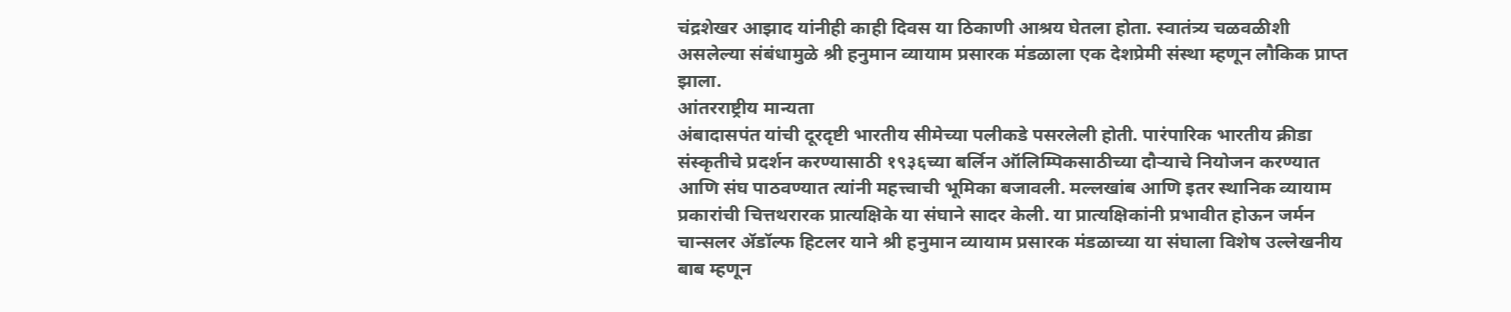चंद्रशेखर आझाद यांनीही काही दिवस या ठिकाणी आश्रय घेतला होता. स्वातंत्र्य चळवळीशी असलेल्या संबंधामुळे श्री हनुमान व्यायाम प्रसारक मंडळाला एक देशप्रेमी संस्था म्हणून लौकिक प्राप्त झाला.
आंतरराष्ट्रीय मान्यता
अंबादासपंत यांची दूरदृष्टी भारतीय सीमेच्या पलीकडे पसरलेली होती. पारंपारिक भारतीय क्रीडा संस्कृतीचे प्रदर्शन करण्यासाठी १९३६च्या बर्लिन ऑलिम्पिकसाठीच्या दौऱ्याचे नियोजन करण्यात आणि संघ पाठवण्यात त्यांनी महत्त्वाची भूमिका बजावली. मल्लखांब आणि इतर स्थानिक व्यायाम प्रकारांची चित्तथरारक प्रात्यक्षिके या संघाने सादर केली. या प्रात्यक्षिकांनी प्रभावीत होऊन जर्मन चान्सलर ॲडॉल्फ हिटलर याने श्री हनुमान व्यायाम प्रसारक मंडळाच्या या संघाला विशेष उल्लेखनीय बाब म्हणून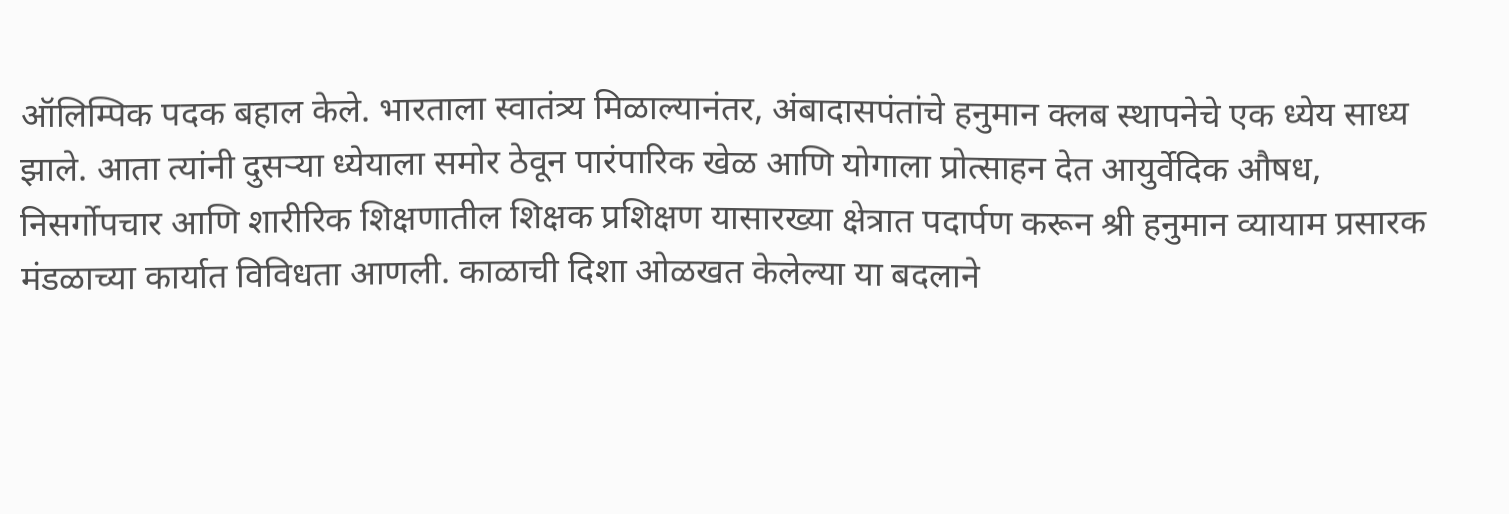ऑलिम्पिक पदक बहाल केले. भारताला स्वातंत्र्य मिळाल्यानंतर, अंबादासपंतांचे हनुमान क्लब स्थापनेचे एक ध्येय साध्य झाले. आता त्यांनी दुसऱ्या ध्येयाला समोर ठेवून पारंपारिक खेळ आणि योगाला प्रोत्साहन देत आयुर्वेदिक औषध, निसर्गोपचार आणि शारीरिक शिक्षणातील शिक्षक प्रशिक्षण यासारख्या क्षेत्रात पदार्पण करून श्री हनुमान व्यायाम प्रसारक मंडळाच्या कार्यात विविधता आणली. काळाची दिशा ओळखत केलेल्या या बदलाने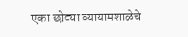एका छोट्या व्यायामशाळेचे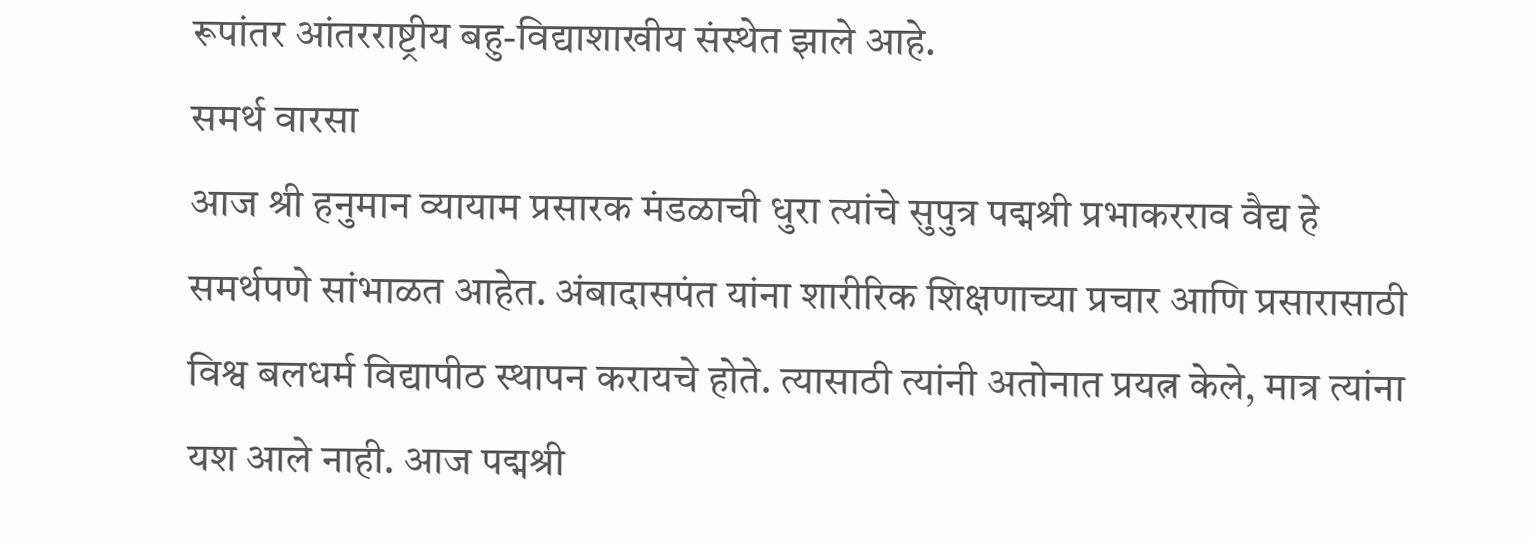रूपांतर आंतरराष्ट्रीय बहु-विद्याशाखीय संस्थेत झाले आहे.
समर्थ वारसा
आज श्री हनुमान व्यायाम प्रसारक मंडळाची धुरा त्यांचे सुपुत्र पद्मश्री प्रभाकरराव वैद्य हे समर्थपणे सांभाळत आहेत. अंबादासपंत यांना शारीरिक शिक्षणाच्या प्रचार आणि प्रसारासाठी विश्व बलधर्म विद्यापीठ स्थापन करायचे होते. त्यासाठी त्यांनी अतोनात प्रयत्न केले, मात्र त्यांना यश आले नाही. आज पद्मश्री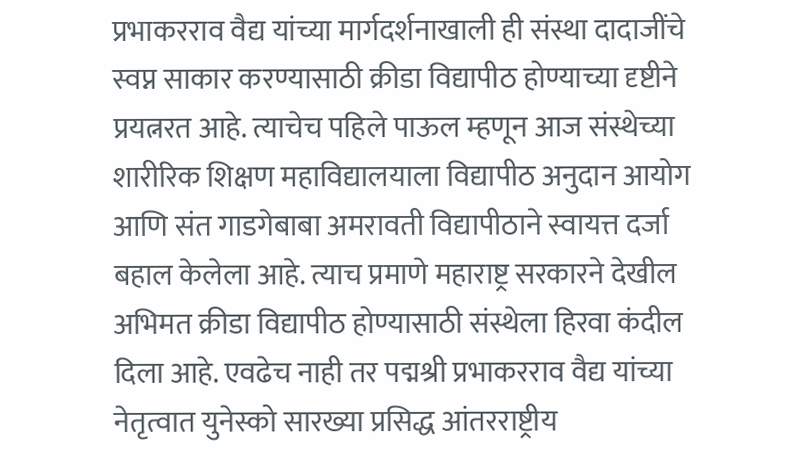प्रभाकरराव वैद्य यांच्या मार्गदर्शनाखाली ही संस्था दादाजींचे स्वप्न साकार करण्यासाठी क्रीडा विद्यापीठ होण्याच्या दृष्टीने प्रयत्नरत आहे. त्याचेच पहिले पाऊल म्हणून आज संस्थेच्या शारीरिक शिक्षण महाविद्यालयाला विद्यापीठ अनुदान आयोग आणि संत गाडगेबाबा अमरावती विद्यापीठाने स्वायत्त दर्जा बहाल केलेला आहे. त्याच प्रमाणे महाराष्ट्र सरकारने देखील अभिमत क्रीडा विद्यापीठ होण्यासाठी संस्थेला हिरवा कंदील दिला आहे. एवढेच नाही तर पद्मश्री प्रभाकरराव वैद्य यांच्या नेतृत्वात युनेस्को सारख्या प्रसिद्ध आंतरराष्ट्रीय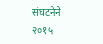संघटनेने २०१५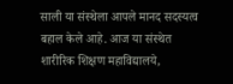साली या संस्थेला आपले मानद सदस्यत्व बहाल केले आहे. आज या संस्थेत शारीरिक शिक्षण महाविद्यालये,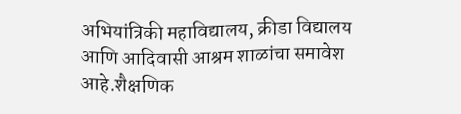अभियांत्रिकी महाविद्यालय, क्रीडा विद्यालय आणि आदिवासी आश्रम शाळांचा समावेश आहे.शैक्षणिक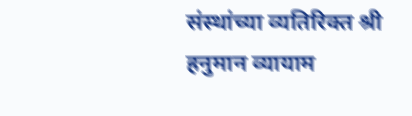संस्थांच्या व्यतिरिक्त श्री हनुमान व्यायाम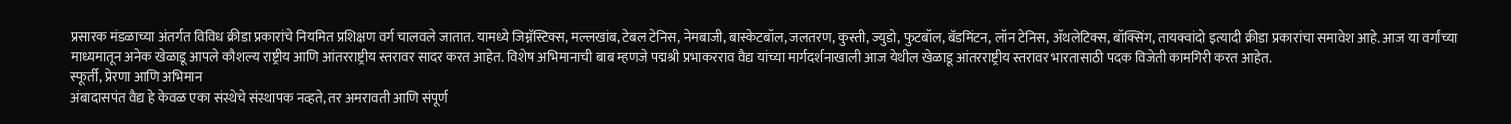प्रसारक मंडळाच्या अंतर्गत विविध क्रीडा प्रकारांचे नियमित प्रशिक्षण वर्ग चालवले जातात. यामध्ये जिम्नॅस्टिक्स, मल्लखांब, टेबल टेनिस, नेमबाजी, बास्केटबॉल, जलतरण, कुस्ती, ज्युडो, फुटबॉल, बॅडमिंटन, लॉन टेनिस, ॲथलेटिक्स, बॉक्सिंग, तायक्वांदो इत्यादी क्रीडा प्रकारांचा समावेश आहे. आज या वर्गांच्या माध्यमातून अनेक खेळाडू आपले कौशल्य राष्ट्रीय आणि आंतरराष्ट्रीय स्तरावर सादर करत आहेत. विशेष अभिमानाची बाब म्हणजे पद्मश्री प्रभाकरराव वैद्य यांच्या मार्गदर्शनाखाली आज येथील खेळाडू आंतरराष्ट्रीय स्तरावर भारतासाठी पदक विजेती कामगिरी करत आहेत.
स्फूर्ती, प्रेरणा आणि अभिमान
अंबादासपंत वैद्य हे केवळ एका संस्थेचे संस्थापक नव्हते, तर अमरावती आणि संपूर्ण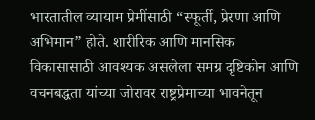भारतातील व्यायाम प्रेमींसाठी “स्फूर्ती, प्रेरणा आणि अभिमान” होते. शारीरिक आणि मानसिक विकासासाठी आवश्यक असलेला समग्र दृष्टिकोन आणि वचनबद्धता यांच्या जोरावर राष्ट्रप्रेमाच्या भावनेतून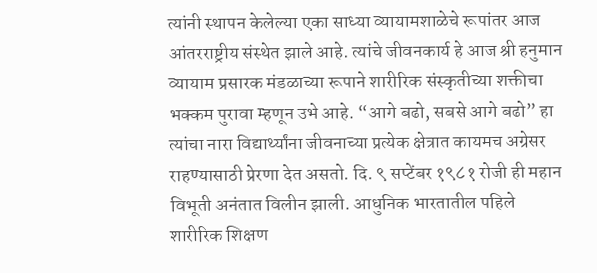त्यांनी स्थापन केलेल्या एका साध्या व्यायामशाळेचे रूपांतर आज आंतरराष्ट्रीय संस्थेत झाले आहे. त्यांचे जीवनकार्य हे आज श्री हनुमान व्यायाम प्रसारक मंडळाच्या रूपाने शारीरिक संस्कृतीच्या शक्तीचा भक्कम पुरावा म्हणून उभे आहे. “आगे बढो, सबसे आगे बढो” हा त्यांचा नारा विद्यार्थ्यांना जीवनाच्या प्रत्येक क्षेत्रात कायमच अग्रेसर राहण्यासाठी प्रेरणा देत असतो. दि. ९ सप्टेंबर १९८१ रोजी ही महान विभूती अनंतात विलीन झाली. आधुनिक भारतातील पहिले शारीरिक शिक्षण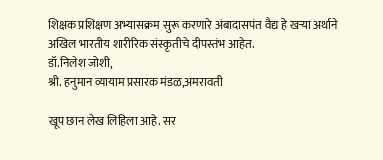शिक्षक प्रशिक्षण अभ्यासक्रम सुरू करणारे अंबादासपंत वैद्य हे खऱ्या अर्थाने अखिल भारतीय शारीरिक संस्कृतीचे दीपस्तंभ आहेत.
डॉ.निलेश जोशी,
श्री. हनुमान व्यायाम प्रसारक मंडळ,अमरावती

खूप छान लेख लिहिला आहे. सर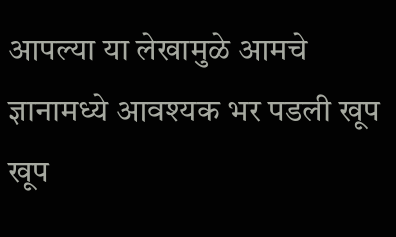आपल्या या लेखामुळे आमचे ज्ञानामध्ये आवश्यक भर पडली खूप खूप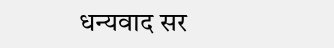धन्यवाद सर